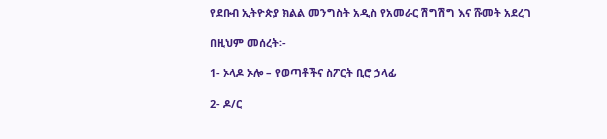የደቡብ ኢትዮጵያ ክልል መንግስት አዲስ የአመራር ሽግሽግ እና ሹመት አደረገ

በዚህም መሰረት፡-

1- ኦላዶ ኦሎ – የወጣቶችና ስፖርት ቢሮ ኃላፊ

2- ዶ/ር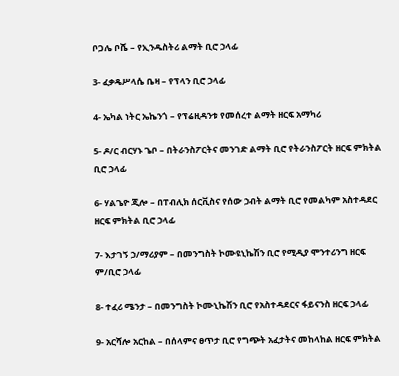ቦጋሌ ቦሼ – የኢንዱስትሪ ልማት ቢሮ ኃላፊ

3- ፈቃዴሥላሴ ቤዛ – የፕላን ቢሮ ኃላፊ

4- ኤካል ነትር ኤኬንጎ – የፕሬዚዳንቱ የመሰረተ ልማት ዘርፍ አማካሪ

5- ዶ/ር ብርሃኑ ጌቦ – በትራንስፖርትና መንገድ ልማት ቢሮ የትራንስፖርት ዘርፍ ምክትል ቢሮ ኃላፊ

6- ሃልጌዮ ጂሎ – በፐብሊክ ሰርቪስና የሰው ኃብት ልማት ቢሮ የመልካም አስተዳደር ዘርፍ ምክትል ቢሮ ኃላፊ

7- እታገኝ ኃ/ማሪያም – በመንግስት ኮሙዩኒኬሽን ቢሮ የሚዲያ ሞንተሪንግ ዘርፍ ም/ቢሮ ኃላፊ

8- ተፈሪ ሜንታ – በመንግስት ኮሙኒኬሽን ቢሮ የአስተዳደርና ፋይናንስ ዘርፍ ኃላፊ

9- አርሻሎ አርከል – በሰላምና ፀጥታ ቢሮ የግጭት አፈታትና መከላከል ዘርፍ ምክትል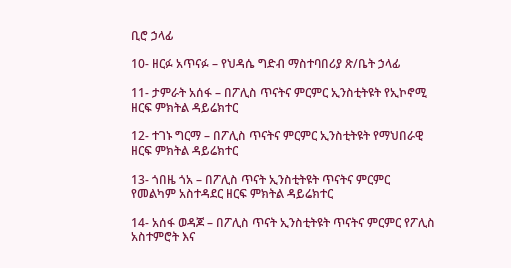ቢሮ ኃላፊ

10- ዘርፉ አጥናፉ – የህዳሴ ግድብ ማስተባበሪያ ጽ/ቤት ኃላፊ

11- ታምራት አሰፋ – በፖሊስ ጥናትና ምርምር ኢንስቲትዩት የኢኮኖሚ ዘርፍ ምክትል ዳይሬክተር

12- ተገኑ ግርማ – በፖሊስ ጥናትና ምርምር ኢንስቲትዩት የማህበራዊ ዘርፍ ምክትል ዳይሬክተር

13- ጎበዜ ጎአ – በፖሊስ ጥናት ኢንስቲትዩት ጥናትና ምርምር የመልካም አስተዳደር ዘርፍ ምክትል ዳይሬክተር

14- አሰፋ ወዳጆ – በፖሊስ ጥናት ኢንስቲትዩት ጥናትና ምርምር የፖሊስ አስተምሮት እና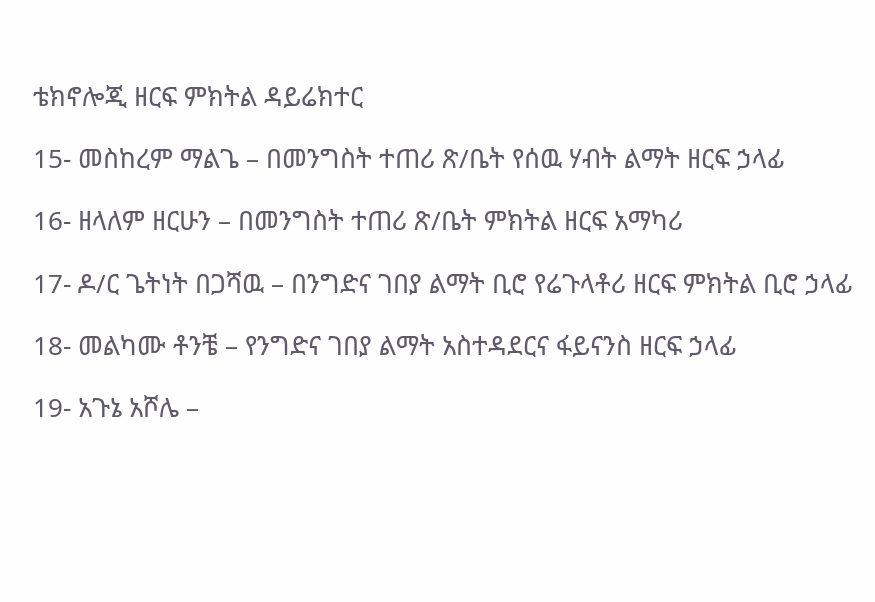ቴክኖሎጂ ዘርፍ ምክትል ዳይሬክተር

15- መስከረም ማልጌ – በመንግስት ተጠሪ ጽ/ቤት የሰዉ ሃብት ልማት ዘርፍ ኃላፊ

16- ዘላለም ዘርሁን – በመንግስት ተጠሪ ጽ/ቤት ምክትል ዘርፍ አማካሪ

17- ዶ/ር ጌትነት በጋሻዉ – በንግድና ገበያ ልማት ቢሮ የሬጉላቶሪ ዘርፍ ምክትል ቢሮ ኃላፊ

18- መልካሙ ቶንቼ – የንግድና ገበያ ልማት አስተዳደርና ፋይናንስ ዘርፍ ኃላፊ

19- አጉኔ አሾሌ –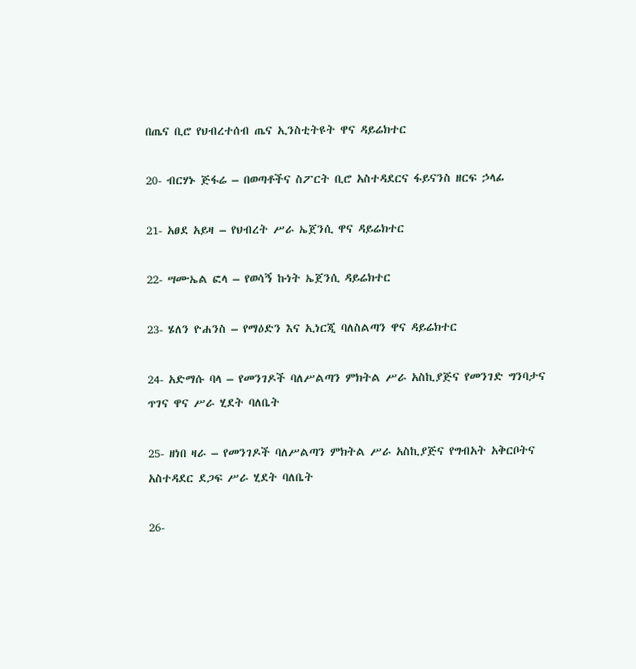በጤና ቢሮ የህብረተሰብ ጤና ኢንስቲትዩት ዋና ዳይሬክተር

20- ብርሃኑ ጅፋሬ – በወጣቶችና ስፖርት ቢሮ አስተዳደርና ፋይናንስ ዘርፍ ኃላፊ

21- አፀደ አይዛ – የህብረት ሥራ ኤጀንሲ ዋና ዳይሬክተር

22- ሣሙኤል ፎላ – የወሳኝ ኩነት ኤጀንሲ ዳይሬክተር

23- ሄለን ዮሐንስ – የማዕድን እና ኢነርጂ ባለስልጣን ዋና ዳይሬክተር

24- አድማሱ ባላ – የመንገዶች ባለሥልጣን ምክትል ሥራ አስኪያጅና የመንገድ ግንባታና ጥገና ዋና ሥራ ሂደት ባለቤት

25- ዘነበ ዛራ – የመንገዶች ባለሥልጣን ምክትል ሥራ አስኪያጅና የግብአት አቅርቦትና አስተዳደር ደጋፍ ሥራ ሂደት ባለቤት

26-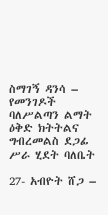ስማገኝ ዳንሳ – የመንገዶች ባለሥልጣን ልማት ዕቅድ ክትትልና ግብረመልስ ደጋፊ ሥራ ሂደት ባለቤት

27- አብዮት ሸጋ –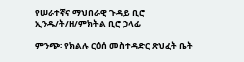የሠራተኛና ማህበራዊ ጉዳይ ቢሮ ኢንዱ/ት/ዘ/ምክትል ቢሮ ኃላፊ

ምንጭ፡ የክልሉ ርዕሰ መስተዳድር ጽህፈት ቤት